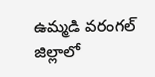ఉమ్మడి వరంగల్ జిల్లాలో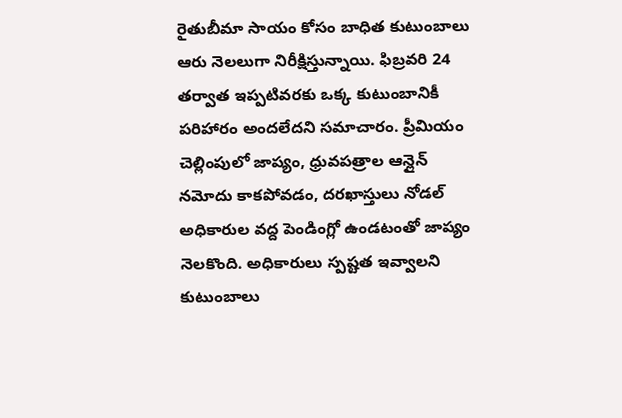రైతుబీమా సాయం కోసం బాధిత కుటుంబాలు ఆరు నెలలుగా నిరీక్షిస్తున్నాయి. ఫిబ్రవరి 24 తర్వాత ఇప్పటివరకు ఒక్క కుటుంబానికీ పరిహారం అందలేదని సమాచారం. ప్రీమియం చెల్లింపులో జాప్యం, ధ్రువపత్రాల ఆన్లైన్ నమోదు కాకపోవడం, దరఖాస్తులు నోడల్ అధికారుల వద్ద పెండింగ్లో ఉండటంతో జాప్యం నెలకొంది. అధికారులు స్పష్టత ఇవ్వాలని కుటుంబాలు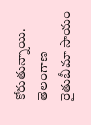కోరుతున్నాయి.
తెలంగాణ
రైతుబీమా సాయం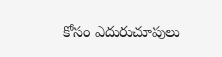కోసం ఎదురుచూపులు